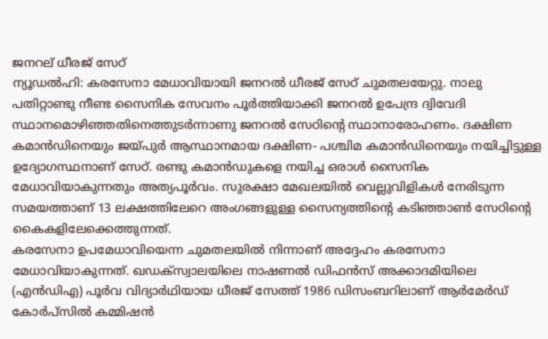ജനറല് ധീരജ് സേഠ്
ന്യൂഡൽഹി: കരസേനാ മേധാവിയായി ജനറൽ ധീരജ് സേഠ് ചുമതലയേറ്റു. നാലു പതിറ്റാണ്ടു നീണ്ട സൈനിക സേവനം പൂർത്തിയാക്കി ജനറൽ ഉപേന്ദ്ര ദ്വിവേദി സ്ഥാനമൊഴിഞ്ഞതിനെത്തുടർന്നാണു ജനറൽ സേഠിന്റെ സ്ഥാനാരോഹണം. ദക്ഷിണ കമാൻഡിനെയും ജയ്പുർ ആസ്ഥാനമായ ദക്ഷിണ- പശ്ചിമ കമാൻഡിനെയും നയിച്ചിട്ടുള്ള ഉദ്യോഗസ്ഥനാണ് സേഠ്. രണ്ടു കമാൻഡുകളെ നയിച്ച ഒരാൾ സൈനിക മേധാവിയാകുന്നതും അത്യപൂർവം. സുരക്ഷാ മേഖലയിൽ വെല്ലുവിളികൾ നേരിടുന്ന സമയത്താണ് 13 ലക്ഷത്തിലേറെ അംഗങ്ങളുള്ള സൈന്യത്തിന്റെ കടിഞ്ഞാൺ സേഠിന്റെ കൈകളിലേക്കെത്തുന്നത്.
കരസേനാ ഉപമേധാവിയെന്ന ചുമതലയിൽ നിന്നാണ് അദ്ദേഹം കരസേനാ മേധാവിയാകുന്നത്. ഖഡക്സ്വാലയിലെ നാഷണൽ ഡിഫൻസ് അക്കാദമിയിലെ (എൻഡിഎ) പൂർവ വിദ്യാർഥിയായ ധീരജ് സേത്ത് 1986 ഡിസംബറിലാണ് ആർമേർഡ് കോർപ്സിൽ കമ്മിഷൻ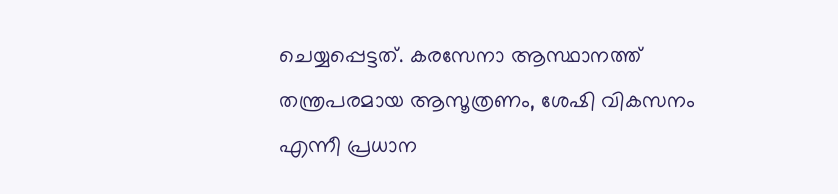ചെയ്യപ്പെട്ടത്. കരസേനാ ആസ്ഥാനത്ത് തന്ത്രപരമായ ആസൂത്രണം, ശേഷി വികസനം എന്നീ പ്രധാന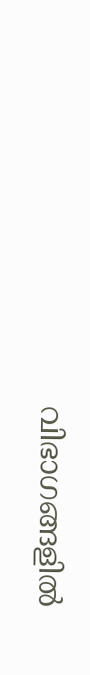വിഭാഗങ്ങളിൽ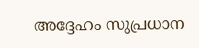അദ്ദേഹം സുപ്രധാന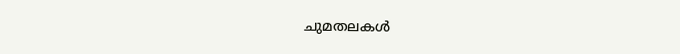ചുമതലകൾ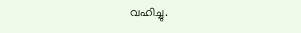വഹിച്ചു.